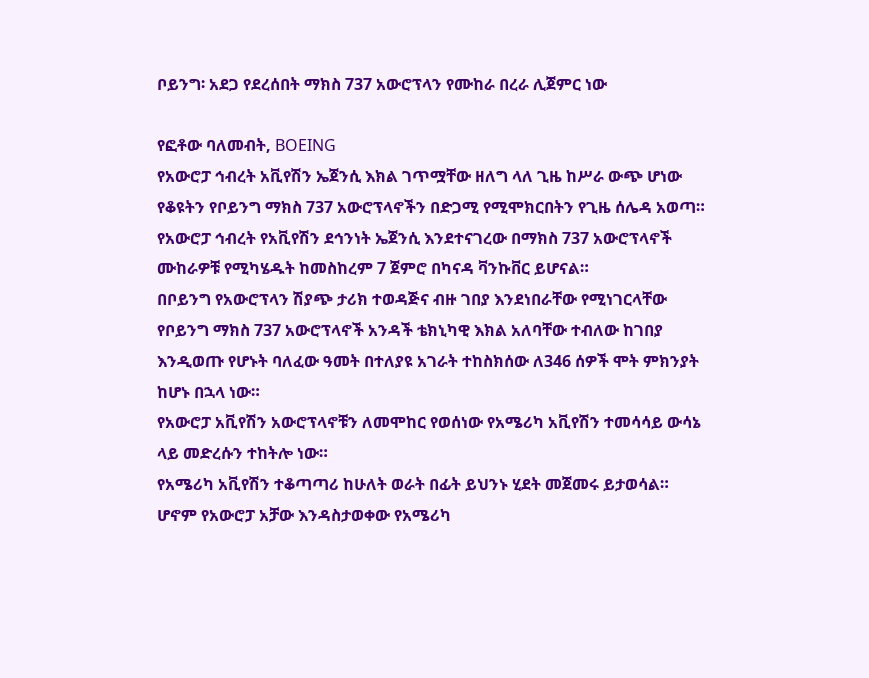ቦይንግ፡ አደጋ የደረሰበት ማክስ 737 አውሮፕላን የሙከራ በረራ ሊጀምር ነው

የፎቶው ባለመብት, BOEING
የአውሮፓ ኅብረት አቪየሽን ኤጀንሲ እክል ገጥሟቸው ዘለግ ላለ ጊዜ ከሥራ ውጭ ሆነው የቆዩትን የቦይንግ ማክስ 737 አውሮፕላኖችን በድጋሚ የሚሞክርበትን የጊዜ ሰሌዳ አወጣ።
የአውሮፓ ኅብረት የአቪየሽን ደኅንነት ኤጀንሲ እንደተናገረው በማክስ 737 አውሮፕላኖች ሙከራዎቹ የሚካሄዱት ከመስከረም 7 ጀምሮ በካናዳ ቫንኩቨር ይሆናል።
በቦይንግ የአውሮፕላን ሽያጭ ታሪክ ተወዳጅና ብዙ ገበያ እንደነበራቸው የሚነገርላቸው የቦይንግ ማክስ 737 አውሮፕላኖች አንዳች ቴክኒካዊ እክል አለባቸው ተብለው ከገበያ እንዲወጡ የሆኑት ባለፈው ዓመት በተለያዩ አገራት ተከስክሰው ለ346 ሰዎች ሞት ምክንያት ከሆኑ በኋላ ነው።
የአውሮፓ አቪየሽን አውሮፕላኖቹን ለመሞከር የወሰነው የአሜሪካ አቪየሽን ተመሳሳይ ውሳኔ ላይ መድረሱን ተከትሎ ነው።
የአሜሪካ አቪየሽን ተቆጣጣሪ ከሁለት ወራት በፊት ይህንኑ ሂደት መጀመሩ ይታወሳል።
ሆኖም የአውሮፓ አቻው እንዳስታወቀው የአሜሪካ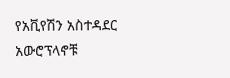የአቪየሽን አስተዳደር አውሮፕላኖቹ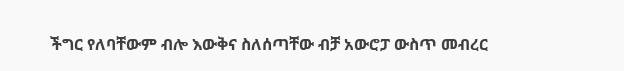ችግር የለባቸውም ብሎ እውቅና ስለሰጣቸው ብቻ አውሮፓ ውስጥ መብረር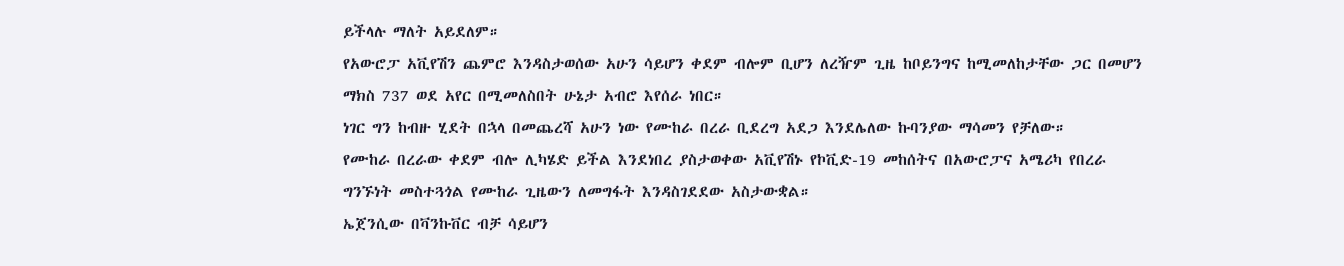ይችላሉ ማለት አይደለም።
የአውሮፓ አቪየሽን ጨምሮ እንዳስታወሰው አሁን ሳይሆን ቀደም ብሎም ቢሆን ለረዥም ጊዜ ከቦይንግና ከሚመለከታቸው ጋር በመሆን ማክስ 737 ወደ አየር በሚመለስበት ሁኔታ አብሮ እየሰራ ነበር።
ነገር ግን ከብዙ ሂደት በኋላ በመጨረሻ አሁን ነው የሙከራ በረራ ቢደረግ አደጋ እንደሌለው ኩባንያው ማሳመን የቻለው።
የሙከራ በረራው ቀደም ብሎ ሊካሄድ ይችል እንደነበረ ያስታወቀው አቪየሽኑ የኮቪድ-19 መከሰትና በአውሮፓና አሜሪካ የበረራ ግንኙነት መስተጓጎል የሙከራ ጊዜውን ለመግፋት እንዳስገደደው አስታውቋል።
ኤጀንሲው በቫንኩቨር ብቻ ሳይሆን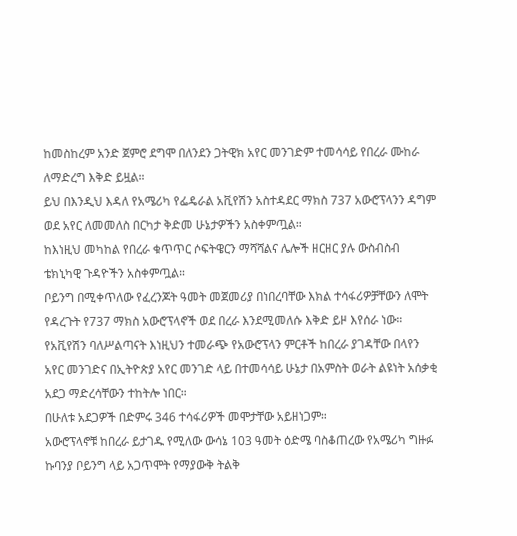ከመስከረም አንድ ጀምሮ ደግሞ በለንደን ጋትዊክ አየር መንገድም ተመሳሳይ የበረራ ሙከራ ለማድረግ እቅድ ይዟል።
ይህ በእንዲህ እዳለ የአሜሪካ የፌዴራል አቪየሽን አስተዳደር ማክስ 737 አውሮፕላንን ዳግም ወደ አየር ለመመለስ በርካታ ቅድመ ሁኔታዎችን አስቀምጧል።
ከእነዚህ መካከል የበረራ ቁጥጥር ሶፍትዌርን ማሻሻልና ሌሎች ዘርዘር ያሉ ውስብስብ ቴክኒካዊ ጉዳዮችን አስቀምጧል።
ቦይንግ በሚቀጥለው የፈረንጆት ዓመት መጀመሪያ በነበረባቸው እክል ተሳፋሪዎቻቸውን ለሞት የዳረጉት የ737 ማክስ አውሮፕላኖች ወደ በረራ እንደሚመለሱ እቅድ ይዞ እየሰራ ነው።
የአቪየሽን ባለሥልጣናት እነዚህን ተመራጭ የአውሮፕላን ምርቶች ከበረራ ያገዳቸው በላየን አየር መንገድና በኢትዮጵያ አየር መንገድ ላይ በተመሳሳይ ሁኔታ በአምስት ወራት ልዩነት አሰቃቂ አደጋ ማድረሳቸውን ተከትሎ ነበር።
በሁለቱ አደጋዎች በድምሩ 346 ተሳፋሪዎች መሞታቸው አይዘነጋም።
አውሮፕላኖቹ ከበረራ ይታገዱ የሚለው ውሳኔ 103 ዓመት ዕድሜ ባስቆጠረው የአሜሪካ ግዙፉ ኩባንያ ቦይንግ ላይ አጋጥሞት የማያውቅ ትልቅ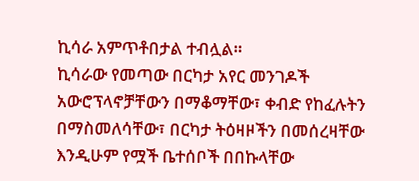ኪሳራ አምጥቶበታል ተብሏል።
ኪሳራው የመጣው በርካታ አየር መንገዶች አውሮፕላኖቻቸውን በማቆማቸው፣ ቀብድ የከፈሉትን በማስመለሳቸው፣ በርካታ ትዕዛዞችን በመሰረዛቸው እንዲሁም የሟች ቤተሰቦች በበኩላቸው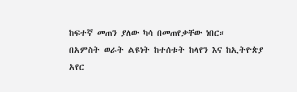ከፍተኛ መጠን ያለው ካሳ በመጠየቃቸው ነበር።
በአምስት ወራት ልዩነት ከተሰቱት ከላየን እና ከኢትዮጵያ አየር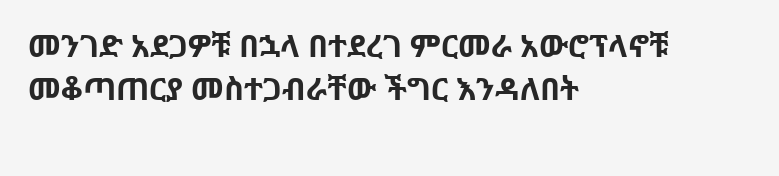መንገድ አደጋዎቹ በኋላ በተደረገ ምርመራ አውሮፕላኖቹ መቆጣጠርያ መስተጋብራቸው ችግር እንዳለበት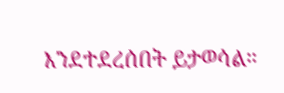እንደተደረሰበት ይታወሳል።